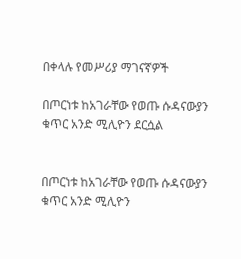በቀላሉ የመሥሪያ ማገናኛዎች

በጦርነቱ ከአገራቸው የወጡ ሱዳናውያን ቁጥር አንድ ሚሊዮን ደርሷል


በጦርነቱ ከአገራቸው የወጡ ሱዳናውያን ቁጥር አንድ ሚሊዮን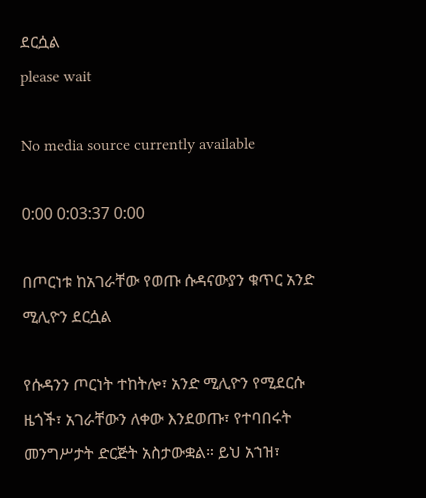ደርሷል
please wait

No media source currently available

0:00 0:03:37 0:00

በጦርነቱ ከአገራቸው የወጡ ሱዳናውያን ቁጥር አንድ ሚሊዮን ደርሷል

የሱዳንን ጦርነት ተከትሎ፣ አንድ ሚሊዮን የሚደርሱ ዜጎች፣ አገራቸውን ለቀው እንደወጡ፣ የተባበሩት መንግሥታት ድርጅት አስታውቋል። ይህ አኀዝ፣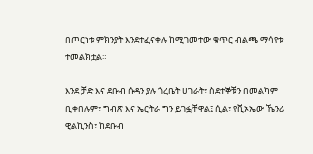በጦርነቱ ምክንያት እንደተፈናቀሉ ከሚገመተው ቁጥር ብልጫ ማሳየቱ ተመልክቷል።

እንደ ቻድ እና ደቡብ ሱዳን ያሉ ጎረቤት ሀገራት፣ ስደተኞቹን በመልካም ቢቀበሉም፣ ግብጽ እና ኤርትራ ግን ይገፏቸዋል፤ ሲል፣ የቪኦኤው ኼንሪ ዊልኪንስ፣ ከደቡብ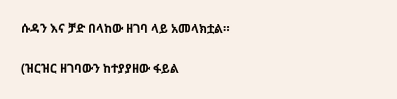ሱዳን እና ቻድ በላከው ዘገባ ላይ አመላክቷል።

(ዝርዝር ዘገባውን ከተያያዘው ፋይል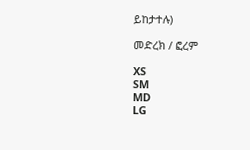ይከታተሉ)

መድረክ / ፎረም

XS
SM
MD
LG